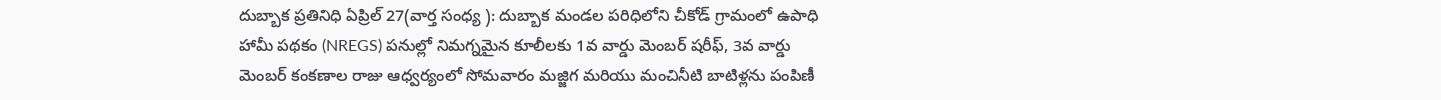దుబ్బాక ప్రతినిధి ఏప్రిల్ 27(వార్త సంధ్య ): దుబ్బాక మండల పరిధిలోని చీకోడ్ గ్రామంలో ఉపాధి హామీ పథకం (NREGS) పనుల్లో నిమగ్నమైన కూలీలకు 1వ వార్డు మెంబర్ షరీఫ్, 3వ వార్డు మెంబర్ కంకణాల రాజు ఆధ్వర్యంలో సోమవారం మజ్జిగ మరియు మంచినీటి బాటిళ్లను పంపిణీ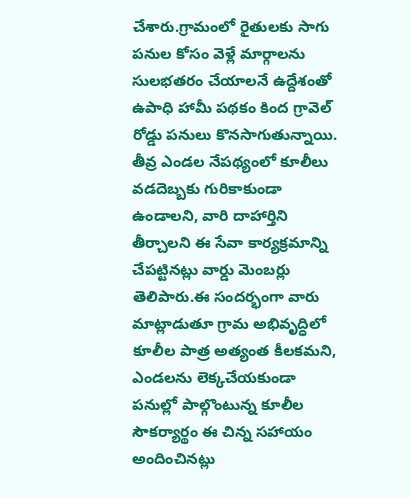చేశారు.గ్రామంలో రైతులకు సాగు పనుల కోసం వెళ్లే మార్గాలను సులభతరం చేయాలనే ఉద్దేశంతో ఉపాధి హామీ పథకం కింద గ్రావెల్ రోడ్డు పనులు కొనసాగుతున్నాయి. తీవ్ర ఎండల నేపథ్యంలో కూలీలు వడదెబ్బకు గురికాకుండా ఉండాలని, వారి దాహార్తిని తీర్చాలని ఈ సేవా కార్యక్రమాన్ని చేపట్టినట్లు వార్డు మెంబర్లు తెలిపారు.ఈ సందర్భంగా వారు మాట్లాడుతూ గ్రామ అభివృద్ధిలో కూలీల పాత్ర అత్యంత కీలకమని, ఎండలను లెక్కచేయకుండా పనుల్లో పాల్గొంటున్న కూలీల సౌకర్యార్థం ఈ చిన్న సహాయం అందించినట్లు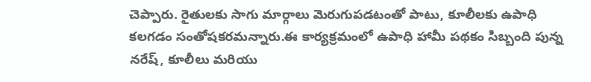చెప్పారు. రైతులకు సాగు మార్గాలు మెరుగుపడటంతో పాటు, కూలీలకు ఉపాధి కలగడం సంతోషకరమన్నారు.ఈ కార్యక్రమంలో ఉపాధి హామీ పథకం సిబ్బంది పున్న నరేష్, కూలీలు మరియు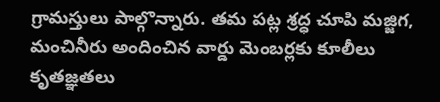గ్రామస్తులు పాల్గొన్నారు. తమ పట్ల శ్రద్ధ చూపి మజ్జిగ, మంచినీరు అందించిన వార్డు మెంబర్లకు కూలీలు కృతజ్ఞతలు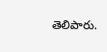తెలిపారు.